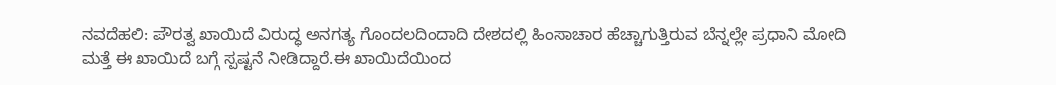ನವದೆಹಲಿ: ಪೌರತ್ವ ಖಾಯಿದೆ ವಿರುದ್ಧ ಅನಗತ್ಯ ಗೊಂದಲದಿಂದಾದಿ ದೇಶದಲ್ಲಿ ಹಿಂಸಾಚಾರ ಹೆಚ್ಚಾಗುತ್ತಿರುವ ಬೆನ್ನಲ್ಲೇ ಪ್ರಧಾನಿ ಮೋದಿ ಮತ್ತೆ ಈ ಖಾಯಿದೆ ಬಗ್ಗೆ ಸ್ಪಷ್ಟನೆ ನೀಡಿದ್ದಾರೆ.ಈ ಖಾಯಿದೆಯಿಂದ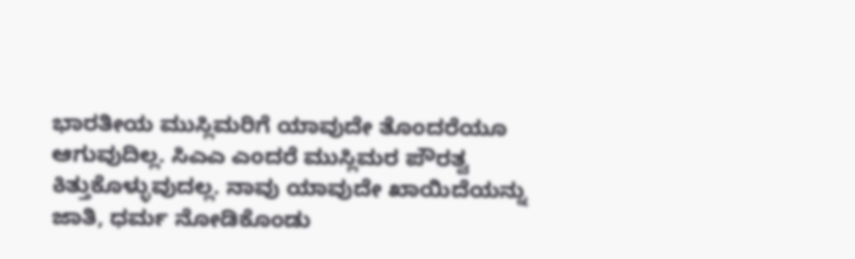ಭಾರತೀಯ ಮುಸ್ಲಿಮರಿಗೆ ಯಾವುದೇ ತೊಂದರೆಯೂ ಆಗುವುದಿಲ್ಲ. ಸಿಎಎ ಎಂದರೆ ಮುಸ್ಲಿಮರ ಪೌರತ್ವ ಕಿತ್ತುಕೊಳ್ಳುವುದಲ್ಲ. ನಾವು ಯಾವುದೇ ಖಾಯಿದೆಯನ್ನು ಜಾತಿ, ಧರ್ಮ ನೋಡಿಕೊಂಡು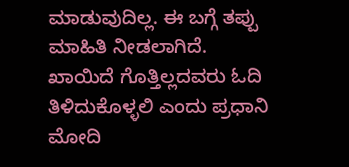ಮಾಡುವುದಿಲ್ಲ. ಈ ಬಗ್ಗೆ ತಪ್ಪು ಮಾಹಿತಿ ನೀಡಲಾಗಿದೆ. ಖಾಯಿದೆ ಗೊತ್ತಿಲ್ಲದವರು ಓದಿ ತಿಳಿದುಕೊಳ್ಳಲಿ ಎಂದು ಪ್ರಧಾನಿ ಮೋದಿ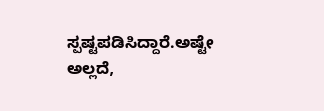ಸ್ಪಷ್ಟಪಡಿಸಿದ್ದಾರೆ.ಅಷ್ಟೇ ಅಲ್ಲದೆ,